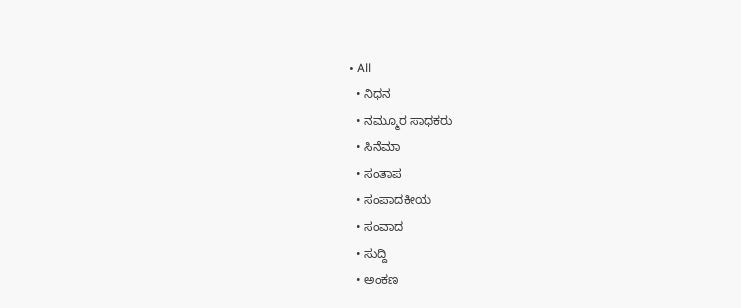• All
  • ನಿಧನ
  • ನಮ್ಮೂರ ಸಾಧಕರು
  • ಸಿನೆಮಾ
  • ಸಂತಾಪ
  • ಸಂಪಾದಕೀಯ
  • ಸಂವಾದ
  • ಸುದ್ದಿ
  • ಅಂಕಣ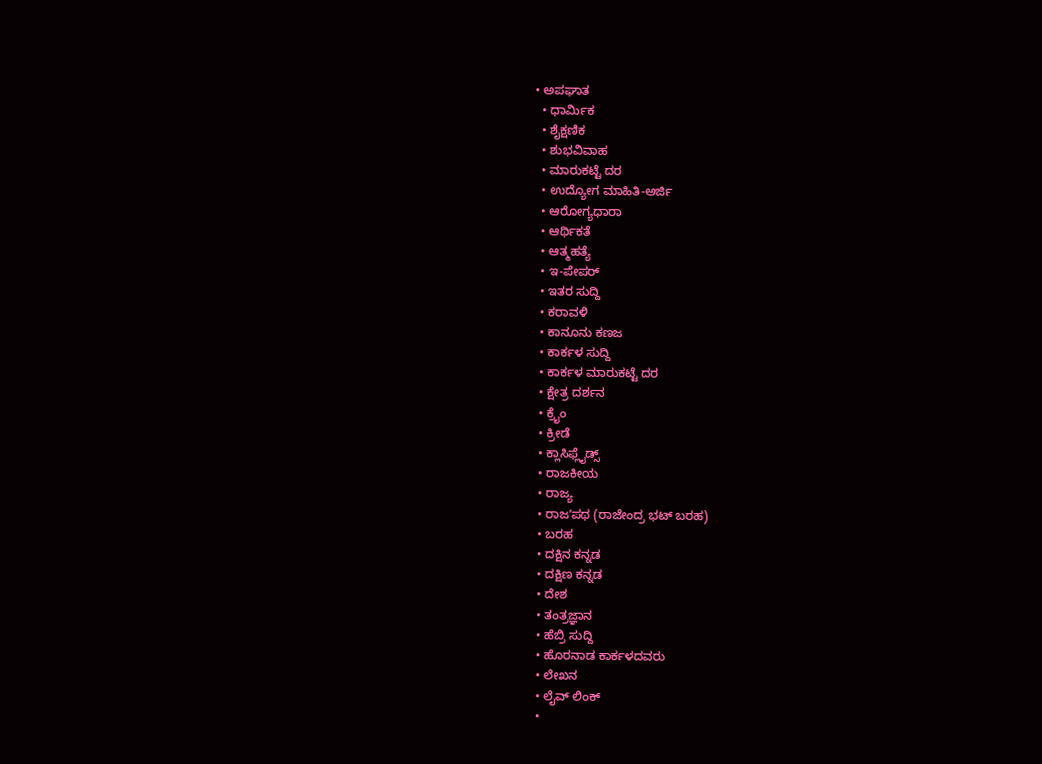• ಅಪಘಾತ
  • ಧಾರ್ಮಿಕ
  • ಶೈಕ್ಷಣಿಕ
  • ಶುಭವಿವಾಹ
  • ಮಾರುಕಟ್ಟೆ ದರ
  • ಉದ್ಯೋಗ ಮಾಹಿತಿ-ಅರ್ಜಿ
  • ಆರೋಗ್ಯಧಾರಾ
  • ಆರ್ಥಿಕತೆ
  • ಆತ್ಮಹತ್ಯೆ
  • ಇ-ಪೇಪರ್
  • ಇತರ ಸುದ್ದಿ
  • ಕರಾವಳಿ
  • ಕಾನೂನು ಕಣಜ
  • ಕಾರ್ಕಳ ಸುದ್ದಿ
  • ಕಾರ್ಕಳ ಮಾರುಕಟ್ಟೆ ದರ
  • ಕ್ಷೇತ್ರ ದರ್ಶನ
  • ಕ್ರೈಂ
  • ಕ್ರೀಡೆ
  • ಕ್ಲಾಸಿಫ್ಲೈಡ್ಸ್
  • ರಾಜಕೀಯ
  • ರಾಜ್ಯ
  • ರಾಜʼಪಥ (ರಾಜೇಂದ್ರ ಭಟ್‌ ಬರಹ)
  • ಬರಹ
  • ದಕ್ಷಿನ ಕನ್ನಡ
  • ದಕ್ಷಿಣ ಕನ್ನಡ
  • ದೇಶ
  • ತಂತ್ರಜ್ಞಾನ
  • ಹೆಬ್ರಿ ಸುದ್ದಿ
  • ಹೊರನಾಡ ಕಾರ್ಕಳದವರು
  • ಲೇಖನ
  • ಲೈವ್ ಲಿಂಕ್
  •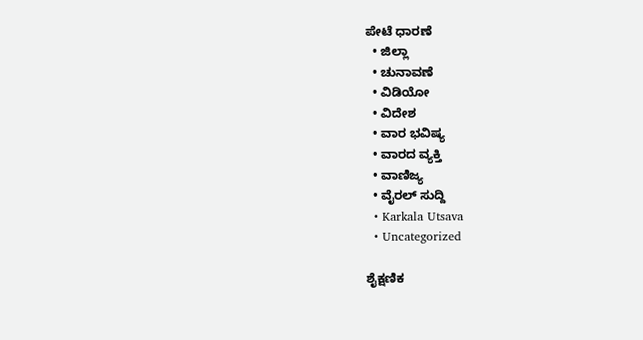ಪೇಟೆ ಧಾರಣೆ
  • ಜಿಲ್ಲಾ
  • ಚುನಾವಣೆ
  • ವಿಡಿಯೋ
  • ವಿದೇಶ
  • ವಾರ ಭವಿಷ್ಯ
  • ವಾರದ ವ್ಯಕ್ತಿ
  • ವಾಣಿಜ್ಯ
  • ವೈರಲ್ ಸುದ್ದಿ
  • Karkala Utsava
  • Uncategorized

ಶೈಕ್ಷಣಿಕ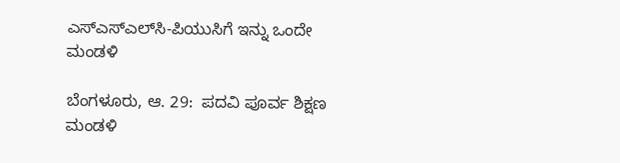ಎಸ್‌ಎಸ್‌ಎಲ್‌ಸಿ-ಪಿಯುಸಿಗೆ ಇನ್ನು ಒಂದೇ ಮಂಡಳಿ

ಬೆಂಗಳೂರು, ಆ. 29:  ಪದವಿ ಪೂರ್ವ ಶಿಕ್ಷಣ ಮಂಡಳಿ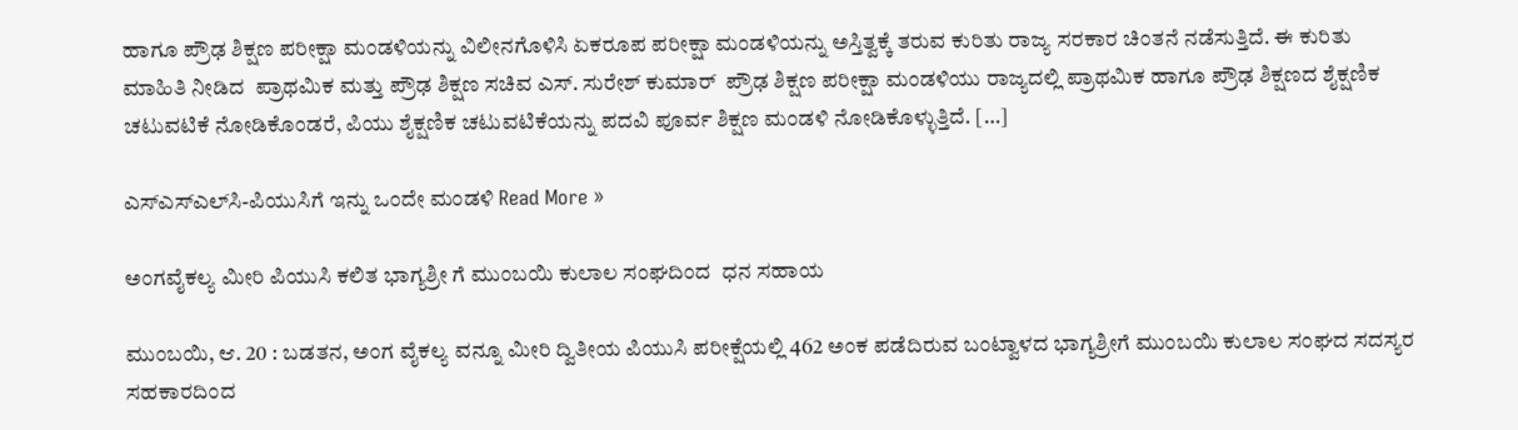ಹಾಗೂ ಪ್ರೌಢ ಶಿಕ್ಷಣ ಪರೀಕ್ಷಾ ಮಂಡಳಿಯನ್ನು ವಿಲೀನಗೊಳಿಸಿ ಏಕರೂಪ ಪರೀಕ್ಷಾ ಮಂಡಳಿಯನ್ನು ಅಸ್ತಿತ್ವಕ್ಕೆ ತರುವ ಕುರಿತು ರಾಜ್ಯ ಸರಕಾರ ಚಿಂತನೆ ನಡೆಸುತ್ತಿದೆ. ಈ ಕುರಿತು ಮಾಹಿತಿ ನೀಡಿದ  ಪ್ರಾಥಮಿಕ ಮತ್ತು ಪ್ರೌಢ ಶಿಕ್ಷಣ ಸಚಿವ ಎಸ್. ಸುರೇಶ್ ಕುಮಾರ್  ಪ್ರೌಢ ಶಿಕ್ಷಣ ಪರೀಕ್ಷಾ ಮಂಡಳಿಯು ರಾಜ್ಯದಲ್ಲಿ ಪ್ರಾಥಮಿಕ ಹಾಗೂ ಪ್ರೌಢ ಶಿಕ್ಷಣದ ಶೈಕ್ಷಣಿಕ ಚಟುವಟಿಕೆ ನೋಡಿಕೊಂಡರೆ, ಪಿಯು ಶೈಕ್ಷಣಿಕ ಚಟುವಟಿಕೆಯನ್ನು ಪದವಿ ಪೂರ್ವ ಶಿಕ್ಷಣ ಮಂಡಳಿ ನೋಡಿಕೊಳ್ಳುತ್ತಿದೆ. […]

ಎಸ್‌ಎಸ್‌ಎಲ್‌ಸಿ-ಪಿಯುಸಿಗೆ ಇನ್ನು ಒಂದೇ ಮಂಡಳಿ Read More »

ಅಂಗವೈಕಲ್ಯ ಮೀರಿ ಪಿಯುಸಿ ಕಲಿತ ಭಾಗ್ಯಶ್ರೀ ಗೆ ಮುಂಬಯಿ ಕುಲಾಲ ಸಂಘದಿಂದ  ಧನ ಸಹಾಯ

ಮುಂಬಯಿ, ಆ. 20 : ಬಡತನ, ಅಂಗ ವೈಕಲ್ಯ ವನ್ನೂ ಮೀರಿ ದ್ವಿತೀಯ ಪಿಯುಸಿ ಪರೀಕ್ಷೆಯಲ್ಲಿ 462 ಅಂಕ ಪಡೆದಿರುವ ಬಂಟ್ವಾಳದ ಭಾಗ್ಯಶ್ರೀಗೆ ಮುಂಬಯಿ ಕುಲಾಲ ಸಂಘದ ಸದಸ್ಯರ ಸಹಕಾರದಿಂದ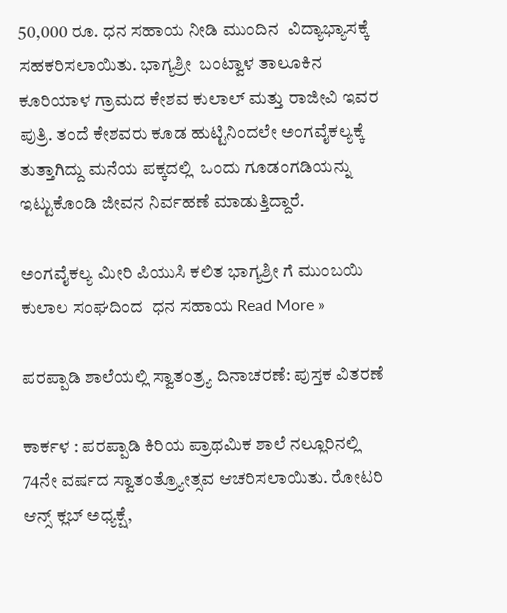50,000 ರೂ. ಧನ ಸಹಾಯ ನೀಡಿ ಮುಂದಿನ  ವಿದ್ಯಾಭ್ಯಾಸಕ್ಕೆ ಸಹಕರಿಸಲಾಯಿತು. ಭಾಗ್ಯಶ್ರೀ  ಬಂಟ್ವಾಳ ತಾಲೂಕಿನ ಕೂರಿಯಾಳ ಗ್ರಾಮದ ಕೇಶವ ಕುಲಾಲ್ ಮತ್ತು ರಾಜೀವಿ ಇವರ ಪುತ್ರಿ. ತಂದೆ ಕೇಶವರು ಕೂಡ ಹುಟ್ಟಿನಿಂದಲೇ ಅಂಗವೈಕಲ್ಯಕ್ಕೆ ತುತ್ತಾಗಿದ್ದು ಮನೆಯ ಪಕ್ಕದಲ್ಲಿ  ಒಂದು ಗೂಡಂಗಡಿಯನ್ನು ಇಟ್ಟುಕೊಂಡಿ ಜೀವನ ನಿರ್ವಹಣೆ ಮಾಡುತ್ತಿದ್ದಾರೆ.

ಅಂಗವೈಕಲ್ಯ ಮೀರಿ ಪಿಯುಸಿ ಕಲಿತ ಭಾಗ್ಯಶ್ರೀ ಗೆ ಮುಂಬಯಿ ಕುಲಾಲ ಸಂಘದಿಂದ  ಧನ ಸಹಾಯ Read More »

ಪರಪ್ಪಾಡಿ ಶಾಲೆಯಲ್ಲಿ ಸ್ವಾತಂತ್ರ್ಯ ದಿನಾಚರಣೆ: ಪುಸ್ತಕ ವಿತರಣೆ

ಕಾರ್ಕಳ : ಪರಪ್ಪಾಡಿ ಕಿರಿಯ ಪ್ರಾಥಮಿಕ ಶಾಲೆ ನಲ್ಲೂರಿನಲ್ಲಿ 74ನೇ ವರ್ಷದ ಸ್ವಾತಂತ್ರ್ಯೋತ್ಸವ ಆಚರಿಸಲಾಯಿತು. ರೋಟರಿ ಆನ್ಸ್ ಕ್ಲಬ್ ಅಧ್ಯಕ್ಷೆ,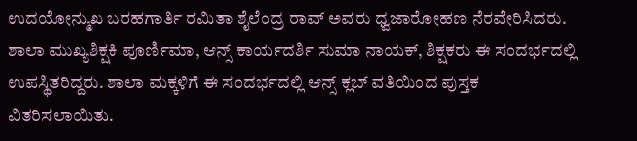ಉದಯೋನ್ಮುಖ ಬರಹಗಾರ್ತಿ ರಮಿತಾ ಶೈಲೆಂದ್ರ ರಾವ್ ಅವರು ಧ್ವಜಾರೋಹಣ ನೆರವೇರಿಸಿದರು. ಶಾಲಾ ಮುಖ್ಯಶಿಕ್ಷಕಿ ಪೂರ್ಣಿಮಾ, ಆನ್ಸ್‌ ಕಾರ್ಯದರ್ಶಿ ಸುಮಾ ನಾಯಕ್‌, ಶಿಕ್ಷಕರು ಈ ಸಂದರ್ಭದಲ್ಲಿ ಉಪಸ್ಥಿತರಿದ್ದರು. ಶಾಲಾ ಮಕ್ಕಳಿಗೆ ಈ ಸಂದರ್ಭದಲ್ಲಿ ಆನ್ಸ್‌ ಕ್ಲಬ್‌ ವತಿಯಿಂದ ಪುಸ್ತಕ ವಿತರಿಸಲಾಯಿತು.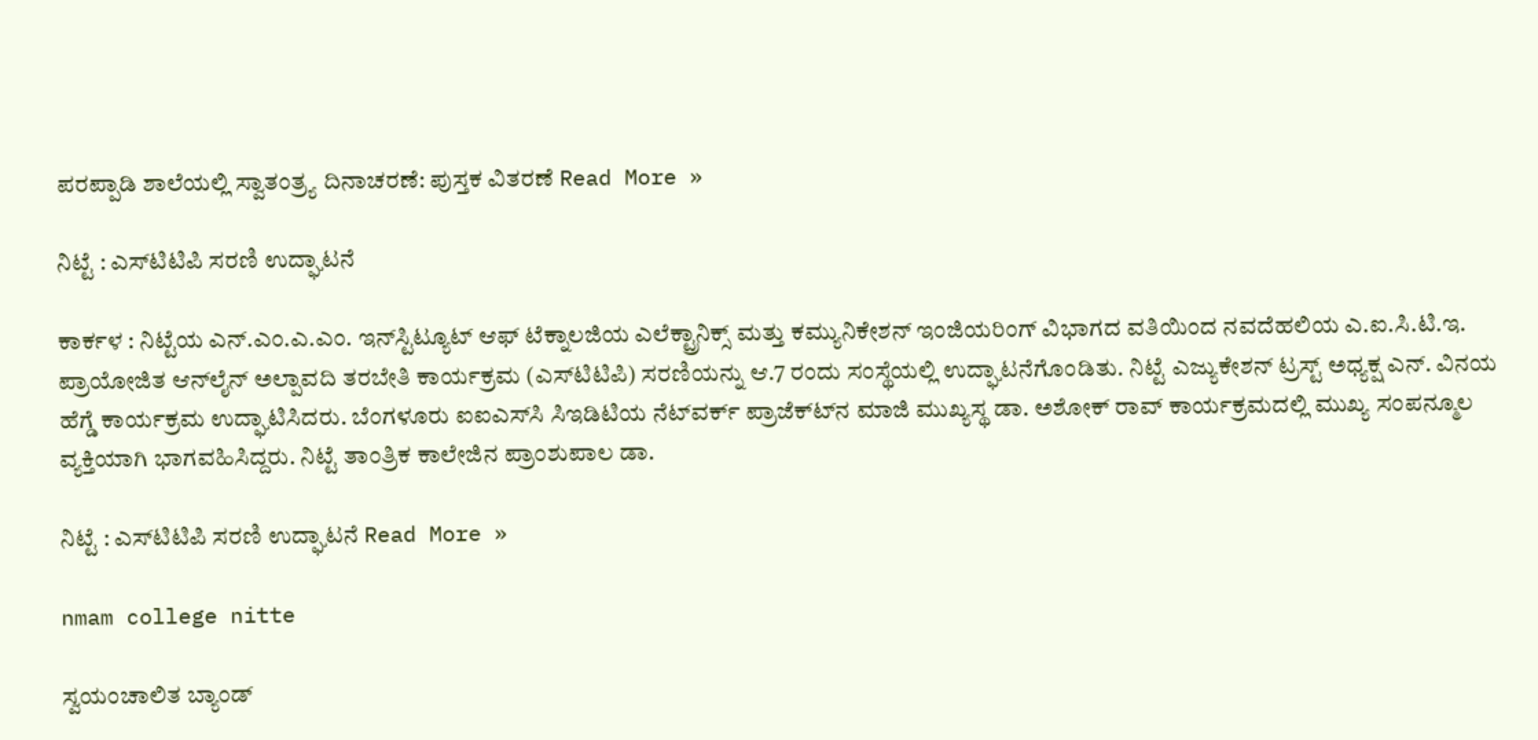ಪರಪ್ಪಾಡಿ ಶಾಲೆಯಲ್ಲಿ ಸ್ವಾತಂತ್ರ್ಯ ದಿನಾಚರಣೆ: ಪುಸ್ತಕ ವಿತರಣೆ Read More »

ನಿಟ್ಟೆ : ಎಸ್‍ಟಿಟಿಪಿ ಸರಣಿ ಉದ್ಘಾಟನೆ

ಕಾರ್ಕಳ : ನಿಟ್ಟೆಯ ಎನ್‍.ಎಂ.ಎ.ಎಂ. ಇನ್‍ಸ್ಟಿಟ್ಯೂಟ್ ಆಫ್ ಟೆಕ್ನಾಲಜಿಯ ಎಲೆಕ್ಟ್ರಾನಿಕ್ಸ್ ಮತ್ತು ಕಮ್ಯುನಿಕೇಶನ್ ಇಂಜಿಯರಿಂಗ್ ವಿಭಾಗದ ವತಿಯಿಂದ ನವದೆಹಲಿಯ ಎ.ಐ.ಸಿ.ಟಿ.ಇ. ಪ್ರಾಯೋಜಿತ ಆನ್‍ಲೈನ್ ಅಲ್ಪಾವದಿ ತರಬೇತಿ ಕಾರ್ಯಕ್ರಮ (ಎಸ್‍ಟಿಟಿಪಿ) ಸರಣಿಯನ್ನು ಆ.7 ರಂದು ಸಂಸ್ಥೆಯಲ್ಲಿ ಉದ್ಘಾಟನೆಗೊಂಡಿತು. ನಿಟ್ಟೆ ಎಜ್ಯುಕೇಶನ್ ಟ್ರಸ್ಟ್ ಅಧ್ಯಕ್ಷ ಎನ್. ವಿನಯ ಹೆಗ್ಡೆ ಕಾರ್ಯಕ್ರಮ ಉದ್ಘಾಟಿಸಿದರು. ಬೆಂಗಳೂರು ಐಐಎಸ್‍ಸಿ ಸಿಇಡಿಟಿಯ ನೆಟ್‍ವರ್ಕ್ ಪ್ರಾಜೆಕ್ಟ್‍ನ ಮಾಜಿ ಮುಖ್ಯಸ್ಥ ಡಾ. ಅಶೋಕ್ ರಾವ್ ಕಾರ್ಯಕ್ರಮದಲ್ಲಿ ಮುಖ್ಯ ಸಂಪನ್ಮೂಲ ವ್ಯಕ್ತಿಯಾಗಿ ಭಾಗವಹಿಸಿದ್ದರು. ನಿಟ್ಟೆ ತಾಂತ್ರಿಕ ಕಾಲೇಜಿನ ಪ್ರಾಂಶುಪಾಲ ಡಾ.

ನಿಟ್ಟೆ : ಎಸ್‍ಟಿಟಿಪಿ ಸರಣಿ ಉದ್ಘಾಟನೆ Read More »

nmam college nitte

ಸ್ವಯಂಚಾಲಿತ ಬ್ಯಾಂಡ್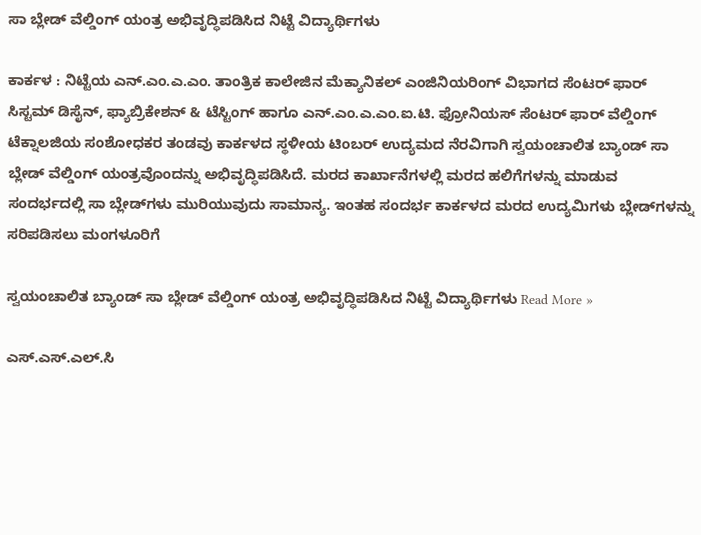ಸಾ ಬ್ಲೇಡ್ ವೆಲ್ಡಿಂಗ್ ಯಂತ್ರ ಅಭಿವೃದ್ಧಿಪಡಿಸಿದ ನಿಟ್ಟೆ ವಿದ್ಯಾರ್ಥಿಗಳು

ಕಾರ್ಕಳ : ನಿಟ್ಟೆಯ ಎನ್‍.ಎಂ.ಎ.ಎಂ. ತಾಂತ್ರಿಕ ಕಾಲೇಜಿನ ಮೆಕ್ಯಾನಿಕಲ್ ಎಂಜಿನಿಯರಿಂಗ್ ವಿಭಾಗದ ಸೆಂಟರ್ ಫಾರ್ ಸಿಸ್ಟಮ್ ಡಿಸೈನ್, ಫ್ಯಾಬ್ರಿಕೇಶನ್ & ಟೆಸ್ಟಿಂಗ್ ಹಾಗೂ ಎನ್‍.ಎಂ.ಎ.ಎಂ.ಐ.ಟಿ. ಫ್ರೋನಿಯಸ್ ಸೆಂಟರ್ ಫಾರ್ ವೆಲ್ಡಿಂಗ್ ಟೆಕ್ನಾಲಜಿಯ ಸಂಶೋಧಕರ ತಂಡವು ಕಾರ್ಕಳದ ಸ್ಥಳೀಯ ಟಿಂಬರ್ ಉದ್ಯಮದ ನೆರವಿಗಾಗಿ ಸ್ವಯಂಚಾಲಿತ ಬ್ಯಾಂಡ್ ಸಾ ಬ್ಲೇಡ್ ವೆಲ್ಡಿಂಗ್ ಯಂತ್ರವೊಂದನ್ನು ಅಭಿವೃದ್ಧಿಪಡಿಸಿದೆ. ಮರದ ಕಾರ್ಖಾನೆಗಳಲ್ಲಿ ಮರದ ಹಲಿಗೆಗಳನ್ನು ಮಾಡುವ ಸಂದರ್ಭದಲ್ಲಿ ಸಾ ಬ್ಲೇಡ್‍ಗಳು ಮುರಿಯುವುದು ಸಾಮಾನ್ಯ. ಇಂತಹ ಸಂದರ್ಭ ಕಾರ್ಕಳದ ಮರದ ಉದ್ಯಮಿಗಳು ಬ್ಲೇಡ್‍ಗಳನ್ನು ಸರಿಪಡಿಸಲು ಮಂಗಳೂರಿಗೆ

ಸ್ವಯಂಚಾಲಿತ ಬ್ಯಾಂಡ್ ಸಾ ಬ್ಲೇಡ್ ವೆಲ್ಡಿಂಗ್ ಯಂತ್ರ ಅಭಿವೃದ್ಧಿಪಡಿಸಿದ ನಿಟ್ಟೆ ವಿದ್ಯಾರ್ಥಿಗಳು Read More »

ಎಸ್.ಎಸ್.ಎಲ್‌.ಸಿ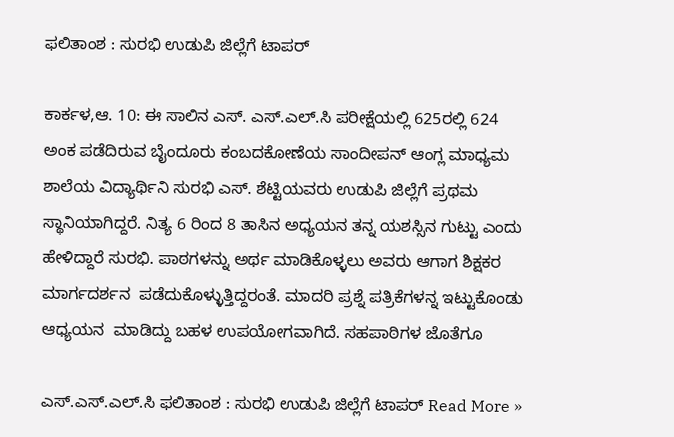ಫಲಿತಾಂಶ : ಸುರಭಿ ಉಡುಪಿ ಜಿಲ್ಲೆಗೆ ಟಾಪರ್‌

ಕಾರ್ಕಳ,ಆ. 10: ಈ ಸಾಲಿನ ಎಸ್. ಎಸ್.ಎಲ್.ಸಿ ಪರೀಕ್ಷೆಯಲ್ಲಿ 625ರಲ್ಲಿ 624 ಅಂಕ ಪಡೆದಿರುವ ಬೈಂದೂರು ಕಂಬದಕೋಣೆಯ ಸಾಂದೀಪನ್‌ ಆಂಗ್ಲ ಮಾಧ್ಯಮ ಶಾಲೆಯ ವಿದ್ಯಾರ್ಥಿನಿ ಸುರಭಿ ಎಸ್. ಶೆಟ್ಟಿಯವರು ಉಡುಪಿ ಜಿಲ್ಲೆಗೆ ಪ್ರಥಮ ಸ್ಥಾನಿಯಾಗಿದ್ದರೆ. ನಿತ್ಯ 6 ರಿಂದ 8 ತಾಸಿನ ಅಧ್ಯಯನ ತನ್ನ ಯಶಸ್ಸಿನ ಗುಟ್ಟು ಎಂದು ಹೇಳಿದ್ದಾರೆ ಸುರಭಿ. ಪಾಠಗಳನ್ನು ಅರ್ಥ ಮಾಡಿಕೊಳ್ಳಲು ಅವರು ಆಗಾಗ ಶಿಕ್ಷಕರ ಮಾರ್ಗದರ್ಶನ  ಪಡೆದುಕೊಳ್ಳುತ್ತಿದ್ದರಂತೆ. ಮಾದರಿ ಪ್ರಶ್ನೆ ಪತ್ರಿಕೆಗಳನ್ನ ಇಟ್ಟುಕೊಂಡು ಆಧ್ಯಯನ  ಮಾಡಿದ್ದು ಬಹಳ ಉಪಯೋಗವಾಗಿದೆ. ಸಹಪಾಠಿಗಳ ಜೊತೆಗೂ

ಎಸ್.ಎಸ್.ಎಲ್‌.ಸಿ ಫಲಿತಾಂಶ : ಸುರಭಿ ಉಡುಪಿ ಜಿಲ್ಲೆಗೆ ಟಾಪರ್‌ Read More »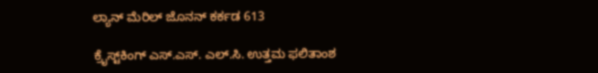ಲ್ಯಾನ್ ಮೆರಿಲ್ ಜೊನನ್ ಕರ್ಕಡ 613

ಕ್ರೈಸ್ಟ್‌ಕಿಂಗ್ ಎಸ್.ಎಸ್. ಎಲ್.ಸಿ. ಉತ್ತಮ ಫಲಿತಾಂಶ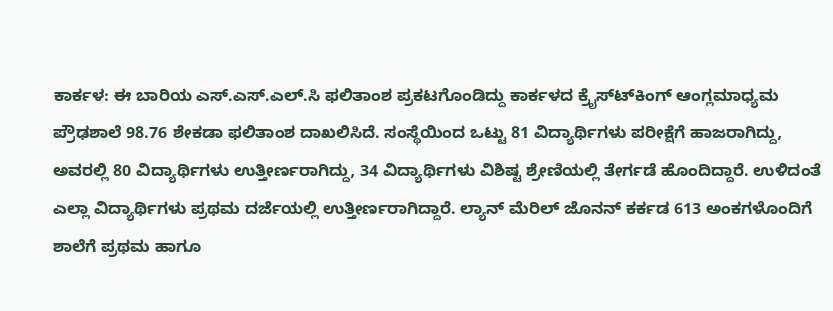ಕಾರ್ಕಳ: ಈ ಬಾರಿಯ ಎಸ್.ಎಸ್.ಎಲ್.ಸಿ ಫಲಿತಾಂಶ ಪ್ರಕಟಗೊಂಡಿದ್ದು ಕಾರ್ಕಳದ ಕ್ರೈಸ್ಟ್‍ಕಿಂಗ್ ಆಂಗ್ಲಮಾಧ್ಯಮ ಪ್ರೌಢಶಾಲೆ 98.76 ಶೇಕಡಾ ಫಲಿತಾಂಶ ದಾಖಲಿಸಿದೆ. ಸಂಸ್ಥೆಯಿಂದ ಒಟ್ಟು 81 ವಿದ್ಯಾರ್ಥಿಗಳು ಪರೀಕ್ಷೆಗೆ ಹಾಜರಾಗಿದ್ದು, ಅವರಲ್ಲಿ 80 ವಿದ್ಯಾರ್ಥಿಗಳು ಉತ್ತೀರ್ಣರಾಗಿದ್ದು, 34 ವಿದ್ಯಾರ್ಥಿಗಳು ವಿಶಿಷ್ಟ ಶ್ರೇಣಿಯಲ್ಲಿ ತೇರ್ಗಡೆ ಹೊಂದಿದ್ದಾರೆ. ಉಳಿದಂತೆ ಎಲ್ಲಾ ವಿದ್ಯಾರ್ಥಿಗಳು ಪ್ರಥಮ ದರ್ಜೆಯಲ್ಲಿ ಉತ್ತೀರ್ಣರಾಗಿದ್ದಾರೆ. ಲ್ಯಾನ್ ಮೆರಿಲ್ ಜೊನನ್ ಕರ್ಕಡ 613 ಅಂಕಗಳೊಂದಿಗೆ ಶಾಲೆಗೆ ಪ್ರಥಮ ಹಾಗೂ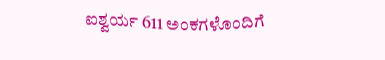ಐಶ್ವರ್ಯ 611 ಅಂಕಗಳೊಂದಿಗೆ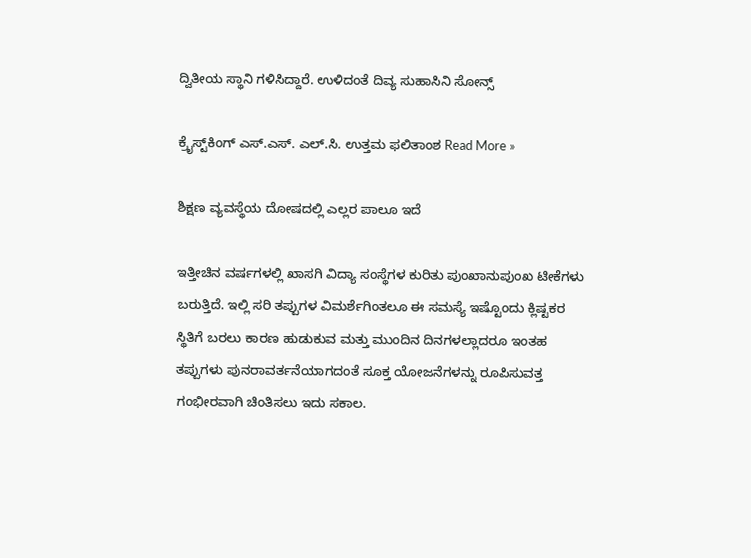ದ್ವಿತೀಯ ಸ್ಥಾನಿ ಗಳಿಸಿದ್ದಾರೆ. ಉಳಿದಂತೆ ದಿವ್ಯ ಸುಹಾಸಿನಿ ಸೋನ್ಸ್

ಕ್ರೈಸ್ಟ್‌ಕಿಂಗ್ ಎಸ್.ಎಸ್. ಎಲ್.ಸಿ. ಉತ್ತಮ ಫಲಿತಾಂಶ Read More »

ಶಿಕ್ಷಣ ವ್ಯವಸ್ಥೆಯ ದೋಷದಲ್ಲಿ ಎಲ್ಲರ ಪಾಲೂ ಇದೆ

ಇತ್ತೀಚಿನ ವರ್ಷಗಳಲ್ಲಿ ಖಾಸಗಿ ವಿದ್ಯಾ ಸಂಸ್ಥೆಗಳ ಕುರಿತು ಪುಂಖಾನುಪುಂಖ ಟೀಕೆಗಳು ಬರುತ್ತಿದೆ. ಇಲ್ಲಿ ಸರಿ ತಪ್ಪುಗಳ ವಿಮರ್ಶೆಗಿಂತಲೂ ಈ ಸಮಸ್ಯೆ ಇಷ್ಟೊಂದು ಕ್ಲಿಷ್ಟಕರ ಸ್ಥಿತಿಗೆ ಬರಲು ಕಾರಣ ಹುಡುಕುವ ಮತ್ತು ಮುಂದಿನ ದಿನಗಳಲ್ಲಾದರೂ ಇಂತಹ ತಪ್ಪುಗಳು ಪುನರಾವರ್ತನೆಯಾಗದಂತೆ ಸೂಕ್ತ ಯೋಜನೆಗಳನ್ನು ರೂಪಿಸುವತ್ತ ಗಂಭೀರವಾಗಿ ಚಿಂತಿಸಲು ಇದು ಸಕಾಲ.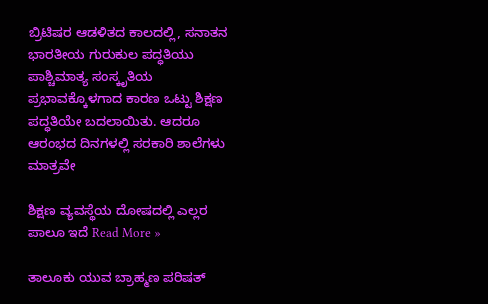ಬ್ರಿಟಿಷರ ಆಡಳಿತದ ಕಾಲದಲ್ಲಿ, ಸನಾತನ ಭಾರತೀಯ ಗುರುಕುಲ ಪದ್ಧತಿಯು ಪಾಶ್ಚಿಮಾತ್ಯ ಸಂಸ್ಕೃತಿಯ ಪ್ರಭಾವಕ್ಕೊಳಗಾದ ಕಾರಣ ಒಟ್ಟು ಶಿಕ್ಷಣ ಪದ್ಧತಿಯೇ ಬದಲಾಯಿತು. ಆದರೂ ಆರಂಭದ ದಿನಗಳಲ್ಲಿ ಸರಕಾರಿ ಶಾಲೆಗಳು ಮಾತ್ರವೇ

ಶಿಕ್ಷಣ ವ್ಯವಸ್ಥೆಯ ದೋಷದಲ್ಲಿ ಎಲ್ಲರ ಪಾಲೂ ಇದೆ Read More »

ತಾಲೂಕು ಯುವ ಬ್ರಾಹ್ಮಣ ಪರಿಷತ್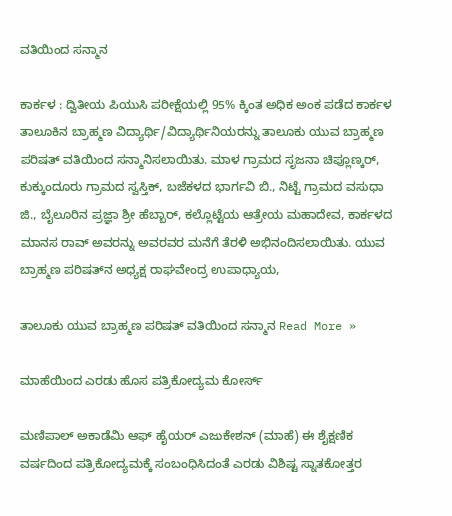ವತಿಯಿಂದ ಸನ್ಮಾನ

ಕಾರ್ಕಳ : ದ್ವಿತೀಯ ಪಿಯುಸಿ ಪರೀಕ್ಷೆಯಲ್ಲಿ 95% ಕ್ಕಿಂತ ಅಧಿಕ ಅಂಕ ಪಡೆದ ಕಾರ್ಕಳ ತಾಲೂಕಿನ ಬ್ರಾಹ್ಮಣ ವಿದ್ಯಾರ್ಥಿ/ವಿದ್ಯಾರ್ಥಿನಿಯರನ್ನು ತಾಲೂಕು ಯುವ ಬ್ರಾಹ್ಮಣ ಪರಿಷತ್‌ ವತಿಯಿಂದ ಸನ್ಮಾನಿಸಲಾಯಿತು. ಮಾಳ ಗ್ರಾಮದ ಸೃಜನಾ ಚಿಪ್ಲೂಣ್ಕರ್‌, ಕುಕ್ಕುಂದೂರು ಗ್ರಾಮದ ಸ್ವಸ್ತಿಕ್, ಬಜೆಕಳದ ಭಾರ್ಗವಿ ಬಿ., ನಿಟ್ಟೆ ಗ್ರಾಮದ ವಸುಧಾ ಜಿ., ಬೈಲೂರಿನ ಪ್ರಜ್ಞಾ ಶ್ರೀ ಹೆಬ್ಬಾರ್, ಕಲ್ಲೊಟ್ಟೆಯ ಆತ್ರೇಯ ಮಹಾದೇವ, ಕಾರ್ಕಳದ ಮಾನಸ ರಾವ್ ಅವರನ್ನು ಅವರವರ ಮನೆಗೆ ತೆರಳಿ ಅಭಿನಂದಿಸಲಾಯಿತು. ಯುವ ಬ್ರಾಹ್ಮಣ ಪರಿಷತ್‌ನ ಅಧ್ಯಕ್ಷ ರಾಘವೇಂದ್ರ ಉಪಾಧ್ಯಾಯ,

ತಾಲೂಕು ಯುವ ಬ್ರಾಹ್ಮಣ ಪರಿಷತ್ ವತಿಯಿಂದ ಸನ್ಮಾನ Read More »

ಮಾಹೆಯಿಂದ ಎರಡು ಹೊಸ ಪತ್ರಿಕೋದ್ಯಮ ಕೋರ್ಸ್‌

ಮಣಿಪಾಲ್‌ ಅಕಾಡೆಮಿ ಆಫ್‌ ಹೈಯರ್‌ ಎಜುಕೇಶನ್‌ (ಮಾಹೆ) ಈ ಶೈಕ್ಷಣಿಕ ವರ್ಷದಿಂದ ಪತ್ರಿಕೋದ್ಯಮಕ್ಕೆ ಸಂಬಂಧಿಸಿದಂತೆ ಎರಡು ವಿಶಿಷ್ಟ ಸ್ನಾತಕೋತ್ತರ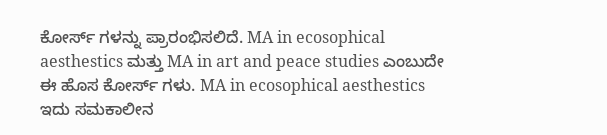ಕೋರ್ಸ್‌ ಗಳನ್ನು ಪ್ರಾರಂಭಿಸಲಿದೆ. MA in ecosophical aesthestics ಮತ್ತು MA in art and peace studies ಎಂಬುದೇ ಈ ಹೊಸ ಕೋರ್ಸ್ ಗಳು. MA in ecosophical aesthestics ಇದು ಸಮಕಾಲೀನ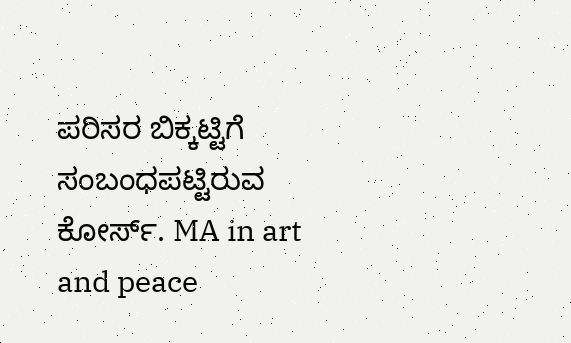ಪರಿಸರ ಬಿಕ್ಕಟ್ಟಿಗೆ ಸಂಬಂಧಪಟ್ಟಿರುವ ಕೋರ್ಸ್. MA in art and peace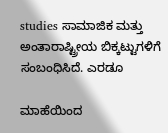studies ಸಾಮಾಜಿಕ ಮತ್ತು ಅಂತಾರಾಷ್ಟ್ರೀಯ ಬಿಕ್ಕಟ್ಟುಗಳಿಗೆ ಸಂಬಂಧಿಸಿದೆ. ಎರಡೂ

ಮಾಹೆಯಿಂದ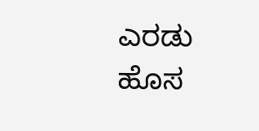ಎರಡು ಹೊಸ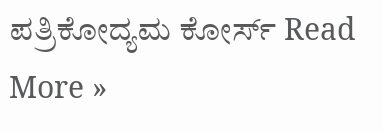ಪತ್ರಿಕೋದ್ಯಮ ಕೋರ್ಸ್‌ Read More »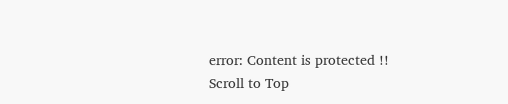error: Content is protected !!
Scroll to Top